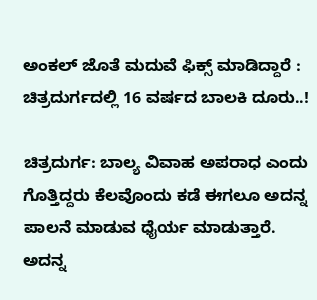ಅಂಕಲ್ ಜೊತೆ ಮದುವೆ ಫಿಕ್ಸ್ ಮಾಡಿದ್ದಾರೆ : ಚಿತ್ರದುರ್ಗದಲ್ಲಿ 16 ವರ್ಷದ ಬಾಲಕಿ ದೂರು..!

ಚಿತ್ರದುರ್ಗ: ಬಾಲ್ಯ ವಿವಾಹ ಅಪರಾಧ ಎಂದು ಗೊತ್ತಿದ್ದರು ಕೆಲವೊಂದು ಕಡೆ ಈಗಲೂ ಅದನ್ನ ಪಾಲನೆ ಮಾಡುವ ಧೈರ್ಯ ಮಾಡುತ್ತಾರೆ. ಅದನ್ನ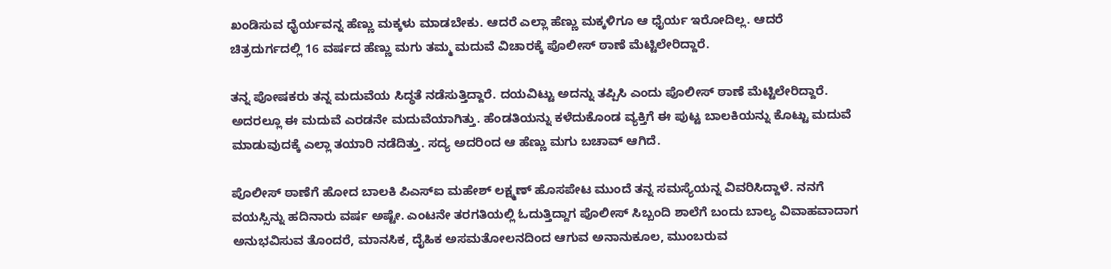ಖಂಡಿಸುವ ಧೈರ್ಯವನ್ನ ಹೆಣ್ಣು ಮಕ್ಕಳು ಮಾಡಬೇಕು. ಆದರೆ ಎಲ್ಲಾ‌ ಹೆಣ್ಣು ಮಕ್ಕಳಿಗೂ ಆ ಧೈರ್ಯ ಇರೋದಿಲ್ಲ. ಆದರೆ ಚಿತ್ರದುರ್ಗದಲ್ಲಿ 16 ವರ್ಷದ ಹೆಣ್ಣು ಮಗು ತಮ್ಮ ಮದುವೆ ವಿಚಾರಕ್ಕೆ ಪೊಲೀಸ್ ಠಾಣೆ ಮೆಟ್ಟಿಲೇರಿದ್ದಾರೆ.

ತನ್ನ ಪೋಷಕರು ತನ್ನ ಮದುವೆಯ ಸಿದ್ಧತೆ ನಡೆಸುತ್ತಿದ್ದಾರೆ. ದಯವಿಟ್ಟು ಅದನ್ನು ತಪ್ಪಿಸಿ ಎಂದು ಪೊಲೀಸ್ ಠಾಣೆ ಮೆಟ್ಟಿಲೇರಿದ್ದಾರೆ. ಅದರಲ್ಲೂ ಈ ಮದುವೆ ಎರಡನೇ ಮದುವೆಯಾಗಿತ್ತು. ಹೆಂಡತಿಯನ್ನು ಕಳೆದುಕೊಂಡ ವ್ಯಕ್ತಿಗೆ ಈ ಪುಟ್ಟ ಬಾಲಕಿಯನ್ನು ಕೊಟ್ಟು ಮದುವೆ ಮಾಡುವುದಕ್ಕೆ ಎಲ್ಲಾ ತಯಾರಿ ನಡೆದಿತ್ತು. ಸದ್ಯ ಅದರಿಂದ ಆ ಹೆಣ್ಣು ಮಗು ಬಚಾವ್ ಆಗಿದೆ.

ಪೊಲೀಸ್ ಠಾಣೆಗೆ ಹೋದ ಬಾಲಕಿ ಪಿಎಸ್ಐ ಮಹೇಶ್ ಲಕ್ಷ್ಮಣ್ ಹೊಸಪೇಟ ಮುಂದೆ ತನ್ನ ಸಮಸ್ಯೆಯನ್ನ ವಿವರಿಸಿದ್ದಾಳೆ. ನನಗೆ ವಯಸ್ಸಿನ್ನು ಹದಿನಾರು ವರ್ಷ ಅಷ್ಟೇ. ಎಂಟನೇ ತರಗತಿಯಲ್ಲಿ ಓದುತ್ತಿದ್ದಾಗ ಪೊಲೀಸ್ ಸಿಬ್ಬಂದಿ ಶಾಲೆಗೆ ಬಂದು ಬಾಲ್ಯ ವಿವಾಹವಾದಾಗ ಅನುಭವಿಸುವ ತೊಂದರೆ, ಮಾನಸಿಕ, ದೈಹಿಕ ಅಸಮತೋಲನದಿಂದ ಆಗುವ ಅನಾನುಕೂಲ, ಮುಂಬರುವ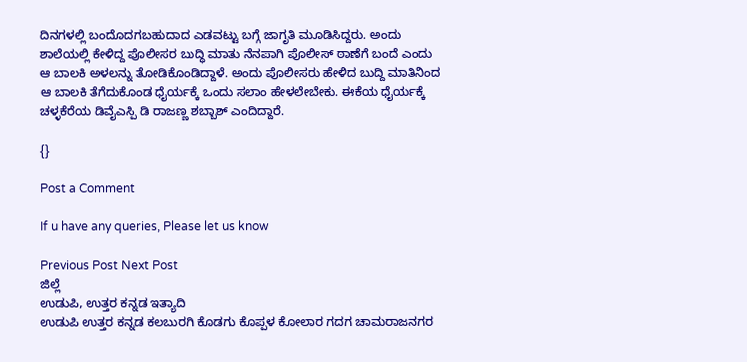ದಿನಗಳಲ್ಲಿ ಬಂದೊದಗಬಹುದಾದ ಎಡವಟ್ಟು ಬಗ್ಗೆ ಜಾಗೃತಿ ಮೂಡಿಸಿದ್ದರು. ಅಂದು ಶಾಲೆಯಲ್ಲಿ ಕೇಳಿದ್ದ ಪೊಲೀಸರ ಬುದ್ಧಿ ಮಾತು ನೆನಪಾಗಿ ಪೊಲೀಸ್ ಠಾಣೆಗೆ ಬಂದೆ ಎಂದು ಆ ಬಾಲಕಿ ಅಳಲನ್ನು ತೋಡಿಕೊಂಡಿದ್ದಾಳೆ. ಅಂದು ಪೊಲೀಸರು ಹೇಳಿದ ಬುದ್ದಿ ಮಾತಿನಿಂದ ಆ ಬಾಲಕಿ ತೆಗೆದುಕೊಂಡ ಧೈರ್ಯಕ್ಕೆ ಒಂದು ಸಲಾಂ ಹೇಳಲೇಬೇಕು. ಈಕೆಯ ಧೈರ್ಯಕ್ಕೆ ಚಳ್ಳಕೆರೆಯ ಡಿವೈಎಸ್ಪಿ ಡಿ ರಾಜಣ್ಣ ಶಬ್ಬಾಶ್ ಎಂದಿದ್ದಾರೆ.

{}

Post a Comment

If u have any queries, Please let us know

Previous Post Next Post
ಜಿಲ್ಲೆ
ಉಡುಪಿ, ಉತ್ತರ ಕನ್ನಡ ಇತ್ಯಾದಿ
ಉಡುಪಿ ಉತ್ತರ ಕನ್ನಡ ಕಲಬುರಗಿ ಕೊಡಗು ಕೊಪ್ಪಳ ಕೋಲಾರ ಗದಗ ಚಾಮರಾಜನಗರ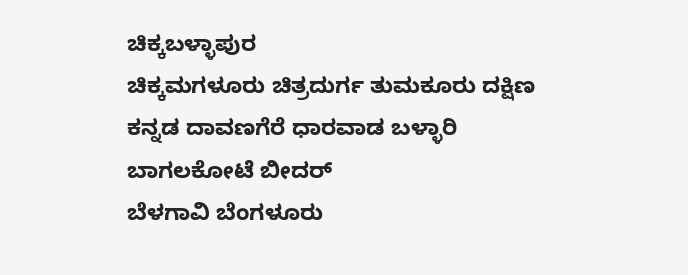ಚಿಕ್ಕಬಳ್ಳಾಪುರ
ಚಿಕ್ಕಮಗಳೂರು ಚಿತ್ರದುರ್ಗ ತುಮಕೂರು ದಕ್ಷಿಣ ಕನ್ನಡ ದಾವಣಗೆರೆ ಧಾರವಾಡ ಬಳ್ಳಾರಿ ಬಾಗಲಕೋಟೆ ಬೀದರ್
ಬೆಳಗಾವಿ ಬೆಂಗಳೂರು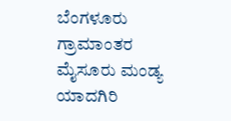ಬೆಂಗಳೂರು ಗ್ರಾಮಾಂತರ ಮೈಸೂರು ಮಂಡ್ಯ ಯಾದಗಿರಿ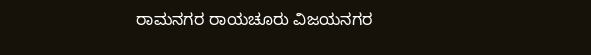ರಾಮನಗರ ರಾಯಚೂರು ವಿಜಯನಗರ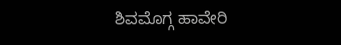ಶಿವಮೊಗ್ಗ ಹಾವೇರಿ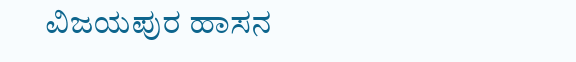ವಿಜಯಪುರ ಹಾಸನ